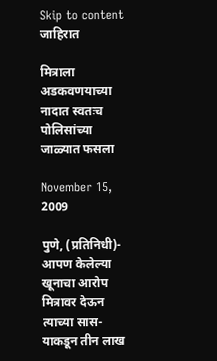Skip to content
जाहिरात

मित्राला अडकवणयाच्या नादात स्वतःच पोलिसांच्या जाळ्यात फसला

November 15, 2009

पुणे, (प्रतिनिधी)- आपण केलेल्या खूनाचा आरोप मित्रावर देऊन त्याच्या सास-याकडून तीन लाख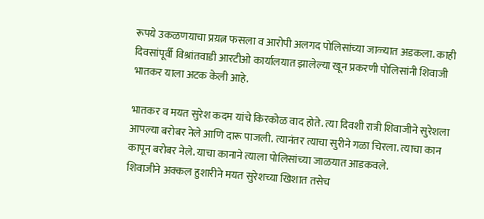रूपये उकळणयाचा प्रय़त्न फसला व आरोपी अलगद पोलिसांच्या जाळ्यात अडकला. काही दिवसांपूर्वी विश्रांतवाडी आरटीओ कार्यालयात झालेल्या खून प्रकरणी पोलिसांनी शिवाजी भातकर याला अटक केली आहे.

भातकर व मयत सुरेश कदम यांचे किरकोळ वाद होते. त्या दिवशी रात्री शिवाजीने सुरेशला आपल्या बरोबर नेले आणि दारू पाजली. त्यानंतर त्याचा सुरीने गळा चिरला. त्याचा कान कापून बरोबर नेले. याचा कानाने त्याला पोलिसांच्या जाळयात आडकवले.
शिवाजीने अक्कल हुशारीने मयत सुरेशच्या खिशात तसेच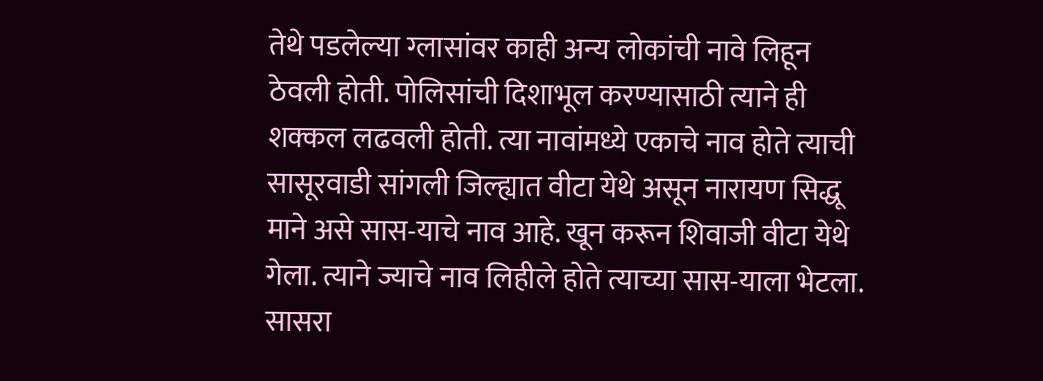तेथे पडलेल्या ग्लासांवर काही अन्य लोकांची नावे लिहून ठेवली होती. पोलिसांची दिशाभूल करण्यासाठी त्याने ही शक्कल लढवली होती. त्या नावांमध्ये एकाचे नाव होते त्याची सासूरवाडी सांगली जिल्ह्यात वीटा येथे असून नारायण सिद्धू माने असे सास-याचे नाव आहे. खून करून शिवाजी वीटा येथे गेला. त्याने ज्याचे नाव लिहीले होते त्याच्या सास-याला भेटला.
सासरा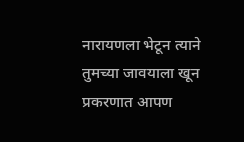नारायणला भेटून त्याने तुमच्या जावयाला खून प्रकरणात आपण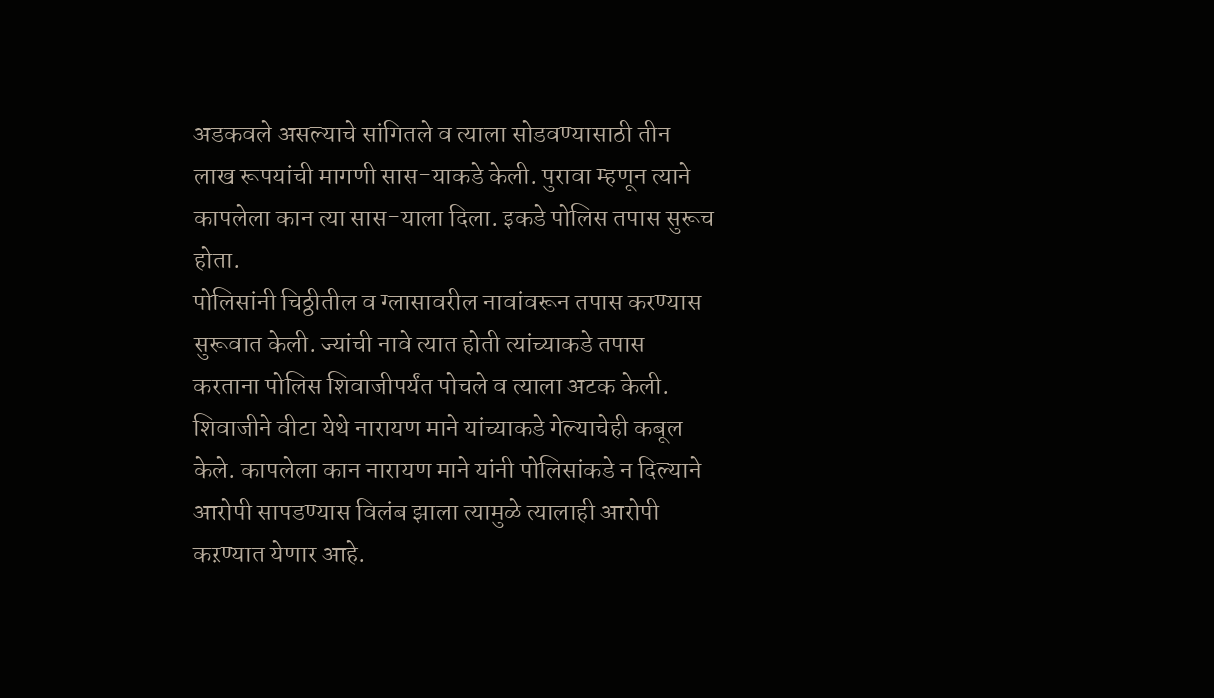अडकवले असल्याचे सांगितले व त्याला सोडवण्यासाठी तीन लाख रूपयांची मागणी सास-याकडे केली. पुरावा म्हणून त्याने कापलेला कान त्या सास-याला दिला. इकडे पोलिस तपास सुरूच होता.
पोलिसांनी चिठ्ठीतील व ग्लासावरील नावांवरून तपास करण्यास सुरूवात केली. ज्यांची नावे त्यात होती त्यांच्याकडे तपास करताना पोलिस शिवाजीपर्यंत पोचले व त्याला अटक केली. शिवाजीने वीटा येथे नारायण माने यांच्याकडे गेल्याचेही कबूल केले. कापलेला कान नारायण माने यांनी पोलिसांकडे न दिल्याने आरोपी सापडण्यास विलंब झाला त्यामुळे त्यालाही आरोपी कऱण्यात येणार आहे.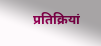प्रतिक्रियां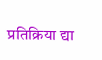प्रतिक्रिया द्या